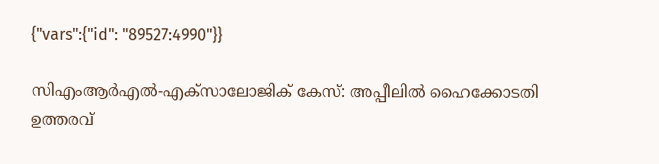{"vars":{"id": "89527:4990"}}

സിഎംആര്‍എല്‍-എക്‌സാലോജിക് കേസ്: അപ്പീലില്‍ ഹൈക്കോടതി ഉത്തരവ്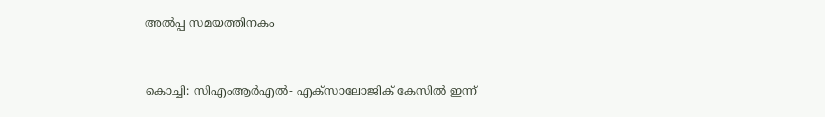അൽപ്പ സമയത്തിനകം



കൊച്ചി: സിഎംആര്‍എല്‍- എക്‌സാലോജിക് കേസില്‍ ഇന്ന്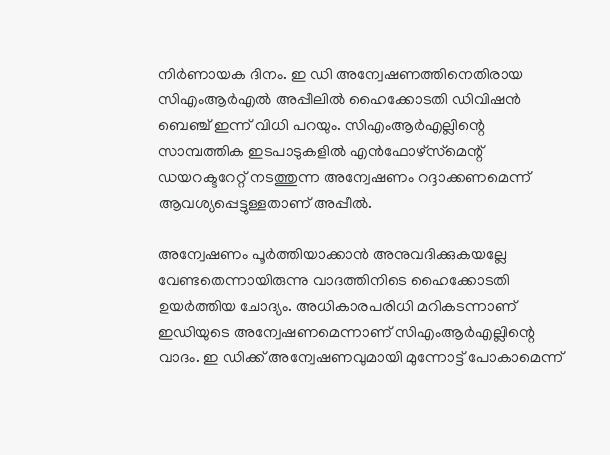നിര്‍ണായക ദിനം. ഇ ഡി അന്വേഷണത്തിനെതിരായ സിഎംആര്‍എല്‍ അപ്പീലില്‍ ഹൈക്കോടതി ഡിവിഷന്‍ ബെഞ്ച് ഇന്ന് വിധി പറയും. സിഎംആര്‍എല്ലിന്റെ സാമ്പത്തിക ഇടപാടുകളില്‍ എന്‍ഫോഴ്‌സ്‌മെന്റ് ഡയറക്ടറേറ്റ് നടത്തുന്ന അന്വേഷണം റദ്ദാക്കണമെന്ന് ആവശ്യപ്പെട്ടുള്ളതാണ് അപ്പീല്‍.

അന്വേഷണം പൂര്‍ത്തിയാക്കാന്‍ അനുവദിക്കുകയല്ലേ വേണ്ടതെന്നായിരുന്നു വാദത്തിനിടെ ഹൈക്കോടതി ഉയര്‍ത്തിയ ചോദ്യം. അധികാരപരിധി മറികടന്നാണ് ഇഡിയുടെ അന്വേഷണമെന്നാണ് സിഎംആര്‍എല്ലിന്റെ വാദം. ഇ ഡിക്ക് അന്വേഷണവുമായി മുന്നോട്ട് പോകാമെന്ന്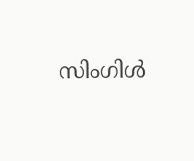സിംഗിള്‍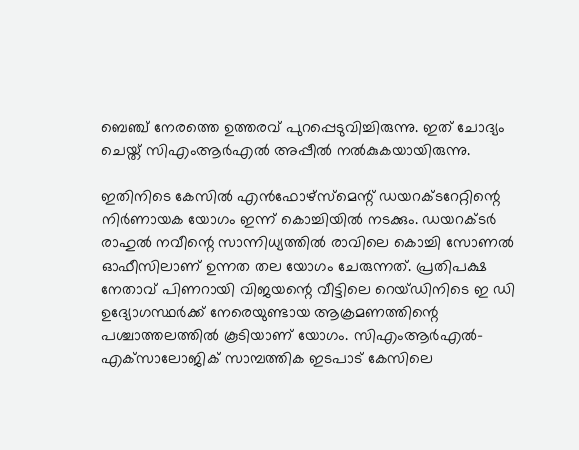ബെഞ്ച് നേരത്തെ ഉത്തരവ് പുറപ്പെടുവിച്ചിരുന്നു. ഇത് ചോദ്യം ചെയ്ത് സിഎംആര്‍എല്‍ അപ്പീല്‍ നല്‍കുകയായിരുന്നു.

ഇതിനിടെ കേസില്‍ എന്‍ഫോഴ്‌സ്‌മെന്റ് ഡയറക്ടറേറ്റിന്റെ നിര്‍ണായക യോഗം ഇന്ന് കൊച്ചിയില്‍ നടക്കും. ഡയറക്ടര്‍ രാഹുല്‍ നവീന്റെ സാന്നിധ്യത്തില്‍ രാവിലെ കൊച്ചി സോണല്‍ ഓഫീസിലാണ് ഉന്നത തല യോഗം ചേരുന്നത്. പ്രതിപക്ഷ നേതാവ് പിണറായി വിജയന്റെ വീട്ടിലെ റെയ്ഡിനിടെ ഇ ഡി ഉദ്യോഗസ്ഥര്‍ക്ക് നേരെയുണ്ടായ ആക്രമണത്തിന്റെ പശ്ചാത്തലത്തില്‍ കൂടിയാണ് യോഗം. സിഎംആര്‍എല്‍- എക്‌സാലോജിക് സാമ്പത്തിക ഇടപാട് കേസിലെ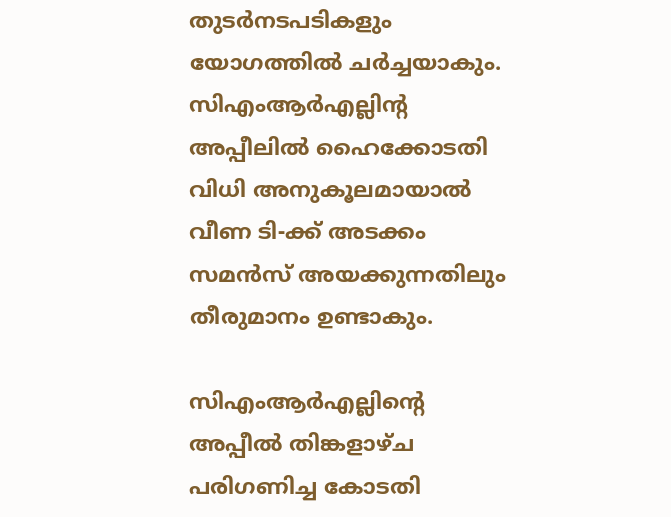തുടര്‍നടപടികളും യോഗത്തില്‍ ചര്‍ച്ചയാകും. സിഎംആര്‍എല്ലിന്റ അപ്പീലില്‍ ഹൈക്കോടതി വിധി അനുകൂലമായാല്‍ വീണ ടി-ക്ക് അടക്കം സമന്‍സ് അയക്കുന്നതിലും തീരുമാനം ഉണ്ടാകും.

സിഎംആര്‍എല്ലിന്റെ അപ്പീല്‍ തിങ്കളാഴ്ച പരിഗണിച്ച കോടതി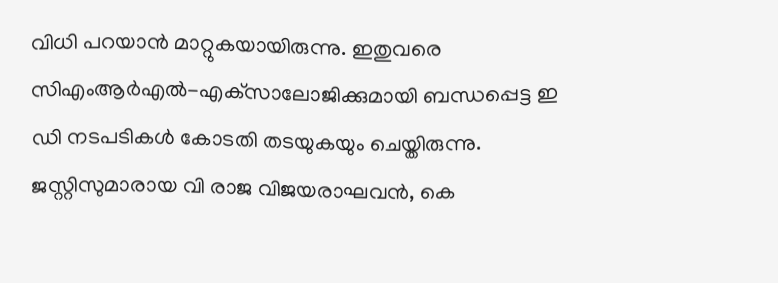വിധി പറയാന്‍ മാറ്റുകയായിരുന്നു. ഇതുവരെ സിഎംആര്‍എല്‍-എക്‌സാലോജിക്കുമായി ബന്ധപ്പെട്ട ഇ ഡി നടപടികള്‍ കോടതി തടയുകയും ചെയ്തിരുന്നു. ജസ്റ്റിസുമാരായ വി രാജ വിജയരാഘവന്‍, കെ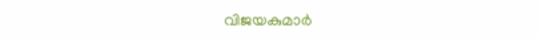വിജയകുമാര്‍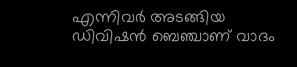എന്നിവര്‍ അടങ്ങിയ ഡിവിഷന്‍ ബെഞ്ചാണ് വാദം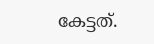കേട്ടത്.